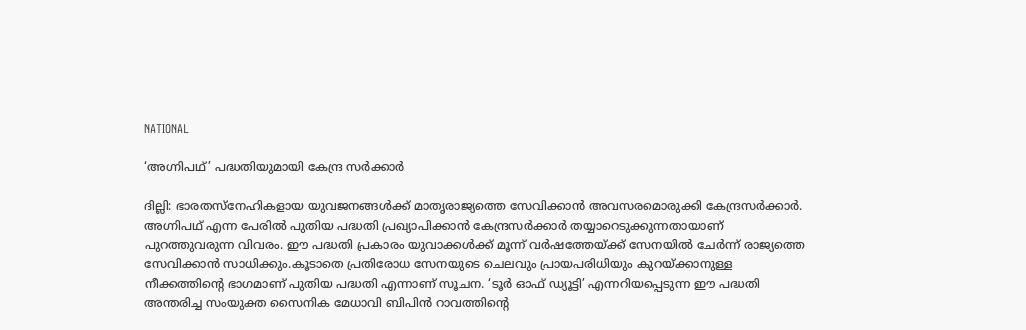NATIONAL

‘അഗ്നിപഥ്’ പദ്ധതിയുമായി കേന്ദ്ര സർക്കാർ

ദില്ലി: ഭാരതസ്‌നേഹികളായ യുവജനങ്ങൾക്ക് മാതൃരാജ്യത്തെ സേവിക്കാൻ അവസരമൊരുക്കി കേന്ദ്രസർക്കാർ. അഗ്നിപഥ് എന്ന പേരിൽ പുതിയ പദ്ധതി പ്രഖ്യാപിക്കാൻ കേന്ദ്രസർക്കാർ തയ്യാറെടുക്കുന്നതായാണ് പുറത്തുവരുന്ന വിവരം. ഈ പദ്ധതി പ്രകാരം യുവാക്കൾക്ക് മൂന്ന് വർഷത്തേയ്‌ക്ക് സേനയിൽ ചേർന്ന് രാജ്യത്തെ സേവിക്കാൻ സാധിക്കും.കൂടാതെ പ്രതിരോധ സേനയുടെ ചെലവും പ്രായപരിധിയും കുറയ്‌ക്കാനുള്ള നീക്കത്തിന്റെ ഭാഗമാണ് പുതിയ പദ്ധതി എന്നാണ് സൂചന. ‘ടൂർ ഓഫ് ഡ്യൂട്ടി’ എന്നറിയപ്പെടുന്ന ഈ പദ്ധതി അന്തരിച്ച സംയുക്ത സൈനിക മേധാവി ബിപിൻ റാവത്തിന്റെ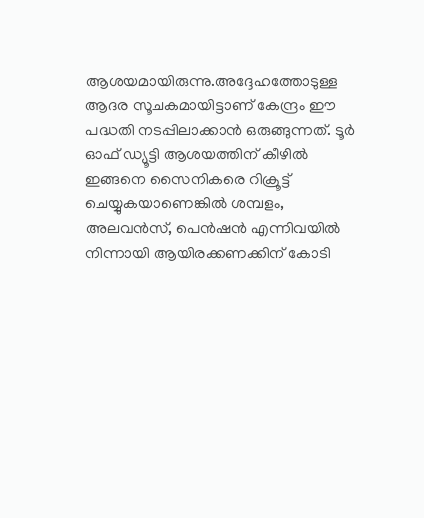ആശയമായിരുന്നു.അദ്ദേഹത്തോടുള്ള ആദര സൂചകമായിട്ടാണ് കേന്ദ്രം ഈ പദ്ധതി നടപ്പിലാക്കാൻ ഒരുങ്ങുന്നത്. ടൂർ ഓഫ് ഡ്യൂട്ടി ആശയത്തിന് കീഴിൽ ഇങ്ങനെ സൈനികരെ റിക്രൂട്ട് ചെയ്യുകയാണെങ്കിൽ ശമ്പളം, അലവൻസ്, പെൻഷൻ എന്നിവയിൽ നിന്നായി ആയിരക്കണക്കിന് കോടി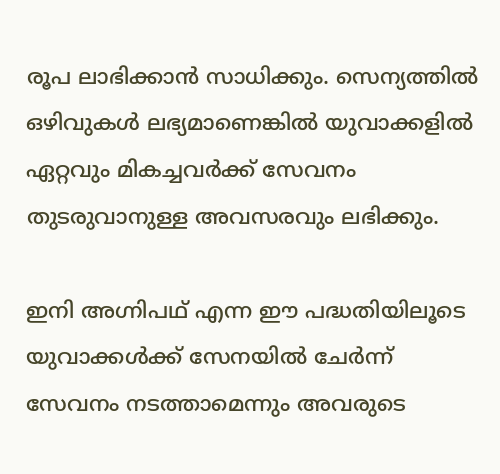രൂപ ലാഭിക്കാൻ സാധിക്കും. സെന്യത്തിൽ ഒഴിവുകൾ ലഭ്യമാണെങ്കിൽ യുവാക്കളിൽ ഏറ്റവും മികച്ചവർക്ക് സേവനം തുടരുവാനുള്ള അവസരവും ലഭിക്കും.

ഇനി അഗ്നിപഥ് എന്ന ഈ പദ്ധതിയിലൂടെ യുവാക്കൾക്ക് സേനയിൽ ചേർന്ന് സേവനം നടത്താമെന്നും അവരുടെ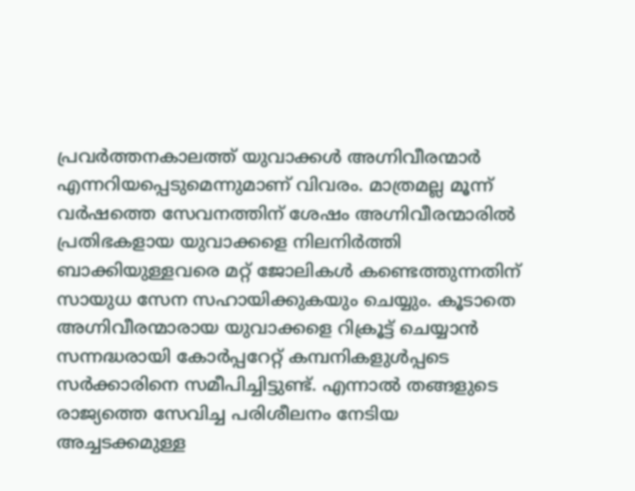പ്രവർത്തനകാലത്ത് യുവാക്കൾ അഗ്നിവീരന്മാർ എന്നറിയപ്പെടുമെന്നുമാണ് വിവരം. മാത്രമല്ല മൂന്ന് വർഷത്തെ സേവനത്തിന് ശേഷം അഗ്നിവീരന്മാരിൽ പ്രതിഭകളായ യുവാക്കളെ നിലനിർത്തി ബാക്കിയുള്ളവരെ മറ്റ് ജോലികൾ കണ്ടെത്തുന്നതിന് സായുധ സേന സഹായിക്കുകയും ചെയ്യും. കൂടാതെ അഗ്നിവീരന്മാരായ യുവാക്കളെ റിക്രൂട്ട് ചെയ്യാൻ സന്നദ്ധരായി കോർപ്പറേറ്റ് കമ്പനികളുൾപ്പടെ സർക്കാരിനെ സമീപിച്ചിട്ടുണ്ട്. എന്നാൽ തങ്ങളുടെ രാജ്യത്തെ സേവിച്ച പരിശീലനം നേടിയ അച്ചടക്കമുള്ള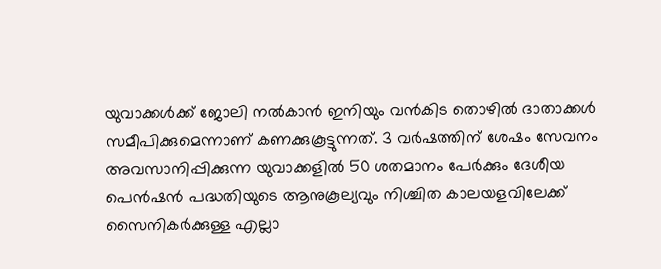യുവാക്കൾക്ക് ജോലി നൽകാൻ ഇനിയും വൻകിട തൊഴിൽ ദാതാക്കൾ സമീപിക്കുമെന്നാണ് കണക്കുകൂട്ടുന്നത്. 3 വർഷത്തിന് ശേഷം സേവനം അവസാനിപ്പിക്കുന്ന യുവാക്കളിൽ 50 ശതമാനം പേർക്കും ദേശീയ പെൻഷൻ പദ്ധതിയുടെ ആനുകൂല്യവും നിശ്ചിത കാലയളവിലേക്ക് സൈനികർക്കുള്ള എല്ലാ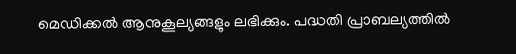മെഡിക്കൽ ആനുകൂല്യങ്ങളും ലഭിക്കും. പദ്ധതി പ്രാബല്യത്തിൽ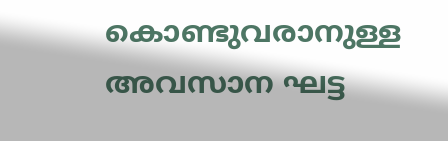കൊണ്ടുവരാനുള്ള അവസാന ഘട്ട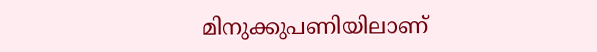മിനുക്കുപണിയിലാണ്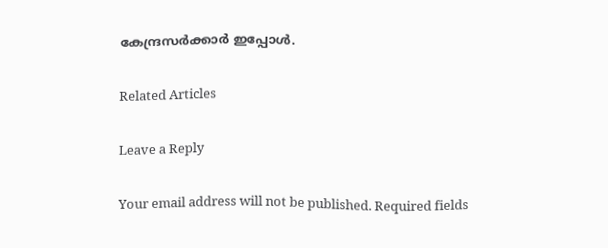കേന്ദ്രസർക്കാർ ഇപ്പോൾ.

Related Articles

Leave a Reply

Your email address will not be published. Required fields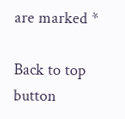are marked *

Back to top button